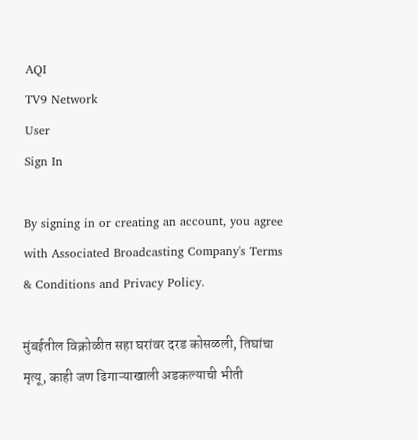AQI
TV9 Network
User
Sign In

By signing in or creating an account, you agree with Associated Broadcasting Company's Terms & Conditions and Privacy Policy.

मुंबईतील विक्रोळीत सहा घरांवर दरड कोसळली, तिघांचा मृत्यू, काही जण ढिगाऱ्याखाली अडकल्याची भीती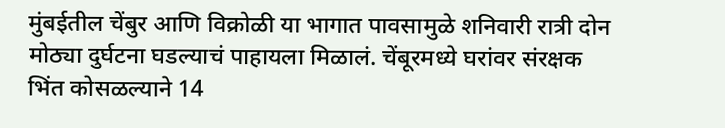मुंबईतील चेंबुर आणि विक्रोळी या भागात पावसामुळे शनिवारी रात्री दोन मोठ्या दुर्घटना घडल्याचं पाहायला मिळालं. चेंबूरमध्ये घरांवर संरक्षक भिंत कोसळल्याने 14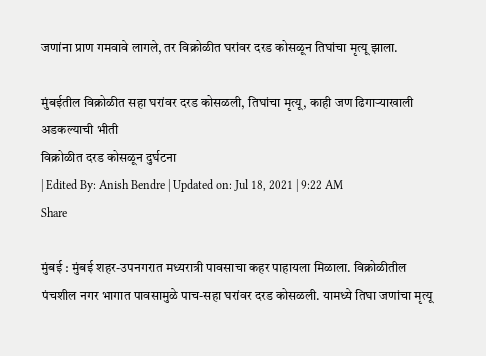जणांना प्राण गमवावे लागले, तर विक्रोळीत घरांवर दरड कोसळून तिघांचा मृत्यू झाला.

मुंबईतील विक्रोळीत सहा घरांवर दरड कोसळली, तिघांचा मृत्यू, काही जण ढिगाऱ्याखाली अडकल्याची भीती
विक्रोळीत दरड कोसळून दुर्घटना
| Edited By: Anish Bendre | Updated on: Jul 18, 2021 | 9:22 AM
Share

मुंबई : मुंबई शहर-उपनगरात मध्यरात्री पावसाचा कहर पाहायला मिळाला. विक्रोळीतील पंचशील नगर भागात पावसामुळे पाच-सहा घरांवर दरड कोसळली. यामध्ये तिघा जणांचा मृत्यू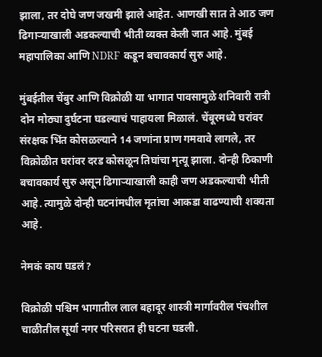झाला, तर दोघे जण जखमी झाले आहेत. आणखी सात ते आठ जण ढिगाऱ्याखाली अडकल्याची भीती व्यक्त केली जात आहे. मुंबई महापालिका आणि NDRF कडून बचावकार्य सुरु आहे.

मुंबईतील चेंबुर आणि विक्रोळी या भागात पावसामुळे शनिवारी रात्री दोन मोठ्या दुर्घटना घडल्याचं पाहायला मिळालं. चेंबूरमध्ये घरांवर संरक्षक भिंत कोसळल्याने 14 जणांना प्राण गमवावे लागले, तर विक्रोळीत घरांवर दरड कोसळून तिघांचा मृत्यू झाला. दोन्ही ठिकाणी बचावकार्य सुरु असून ढिगाऱ्याखाली काही जण अडकल्याची भीती आहे. त्यामुळे दोन्ही घटनांमधील मृतांचा आकडा वाढण्याची शक्यता आहे.

नेमकं काय घडलं?

विक्रोळी पश्चिम भागातील लाल बहादूर शास्त्री मार्गावरील पंचशील चाळीतील सूर्या नगर परिसरात ही घटना घडली.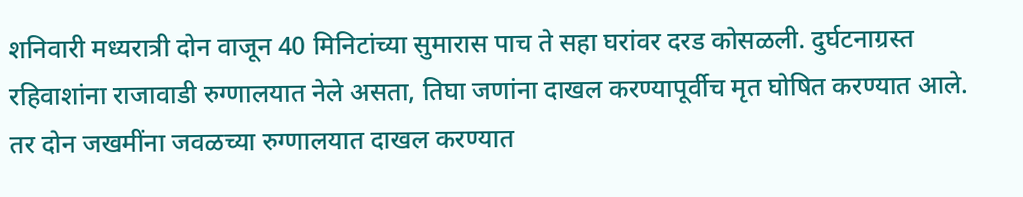शनिवारी मध्यरात्री दोन वाजून 40 मिनिटांच्या सुमारास पाच ते सहा घरांवर दरड कोसळली. दुर्घटनाग्रस्त रहिवाशांना राजावाडी रुग्णालयात नेले असता, तिघा जणांना दाखल करण्यापूर्वीच मृत घोषित करण्यात आले. तर दोन जखमींना जवळच्या रुग्णालयात दाखल करण्यात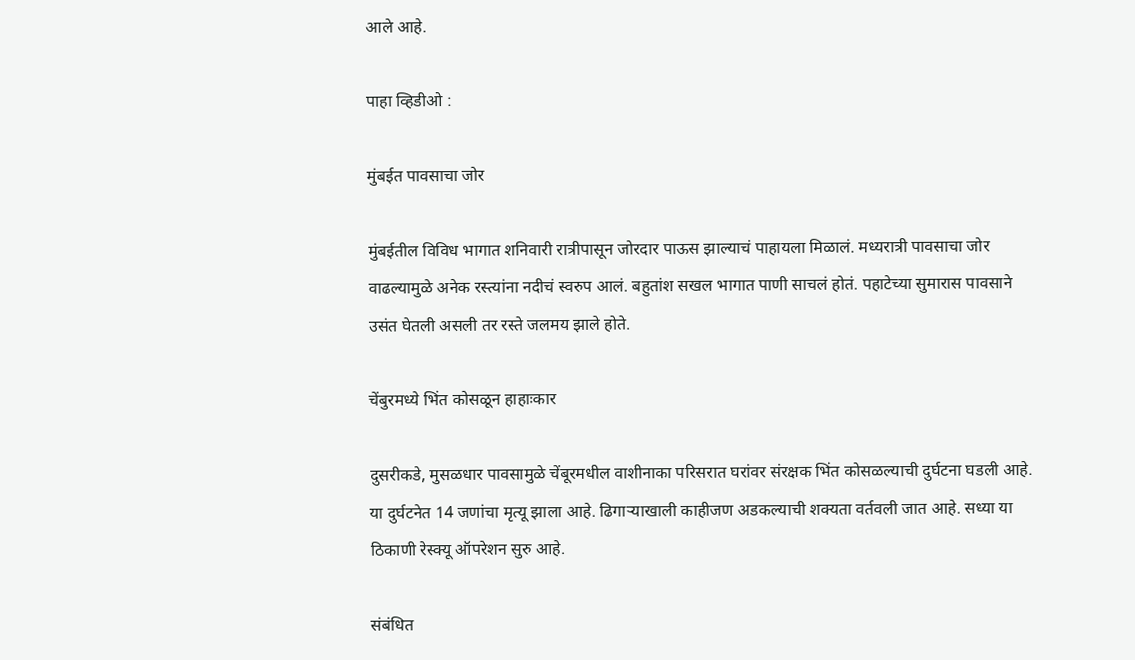आले आहे.

पाहा व्हिडीओ :

मुंबईत पावसाचा जोर

मुंबईतील विविध भागात शनिवारी रात्रीपासून जोरदार पाऊस झाल्याचं पाहायला मिळालं. मध्यरात्री पावसाचा जोर वाढल्यामुळे अनेक रस्त्यांना नदीचं स्वरुप आलं. बहुतांश सखल भागात पाणी साचलं होतं. पहाटेच्या सुमारास पावसाने उसंत घेतली असली तर रस्ते जलमय झाले होते.

चेंबुरमध्ये भिंत कोसळून हाहाःकार

दुसरीकडे, मुसळधार पावसामुळे चेंबूरमधील वाशीनाका परिसरात घरांवर संरक्षक भिंत कोसळल्याची दुर्घटना घडली आहे. या दुर्घटनेत 14 जणांचा मृत्यू झाला आहे. ढिगाऱ्याखाली काहीजण अडकल्याची शक्यता वर्तवली जात आहे. सध्या या ठिकाणी रेस्क्यू ऑपरेशन सुरु आहे.

संबंधित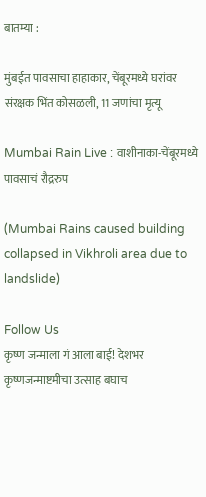बातम्या :

मुंबईत पावसाचा हाहाकार, चेंबूरमध्ये घरांवर संरक्षक भिंत कोसळली, 11 जणांचा मृत्यू

Mumbai Rain Live : वाशीनाका-चेंबूरमध्ये पावसाचं रौद्ररुप

(Mumbai Rains caused building collapsed in Vikhroli area due to landslide)

Follow Us
कृष्ण जन्माला गं आला बाई! देशभर कृष्णजन्माष्टमीचा उत्साह बघाच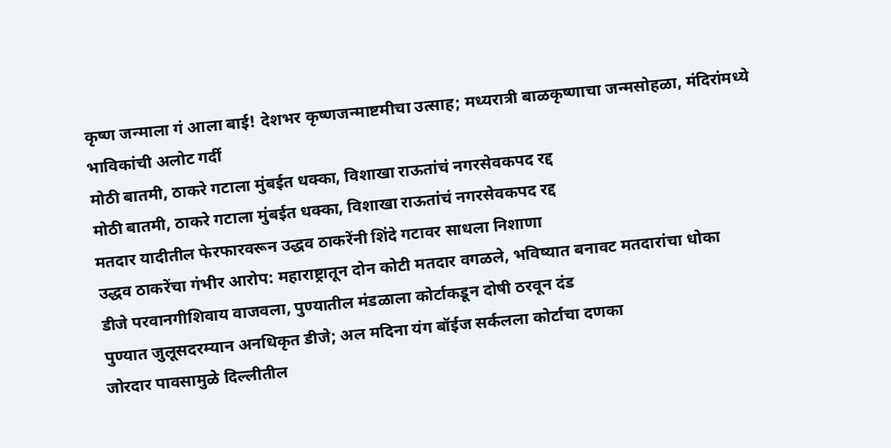कृष्ण जन्माला गं आला बाई! देशभर कृष्णजन्माष्टमीचा उत्साह; मध्यरात्री बाळकृष्णाचा जन्मसोहळा, मंदिरांमध्ये भाविकांची अलोट गर्दी
मोठी बातमी, ठाकरे गटाला मुंबईत धक्का, विशाखा राऊतांचं नगरसेवकपद रद्द
मोठी बातमी, ठाकरे गटाला मुंबईत धक्का, विशाखा राऊतांचं नगरसेवकपद रद्द
मतदार यादीतील फेरफारवरून उद्धव ठाकरेंनी शिंदे गटावर साधला निशाणा
उद्धव ठाकरेंचा गंभीर आरोप: महाराष्ट्रातून दोन कोटी मतदार वगळले, भविष्यात बनावट मतदारांचा धोका
डीजे परवानगीशिवाय वाजवला, पुण्यातील मंडळाला कोर्टाकडून दोषी ठरवून दंड
पुण्यात जुलूसदरम्यान अनधिकृत डीजे; अल मदिना यंग बॉईज सर्कलला कोर्टाचा दणका
जोरदार पावसामुळे दिल्लीतील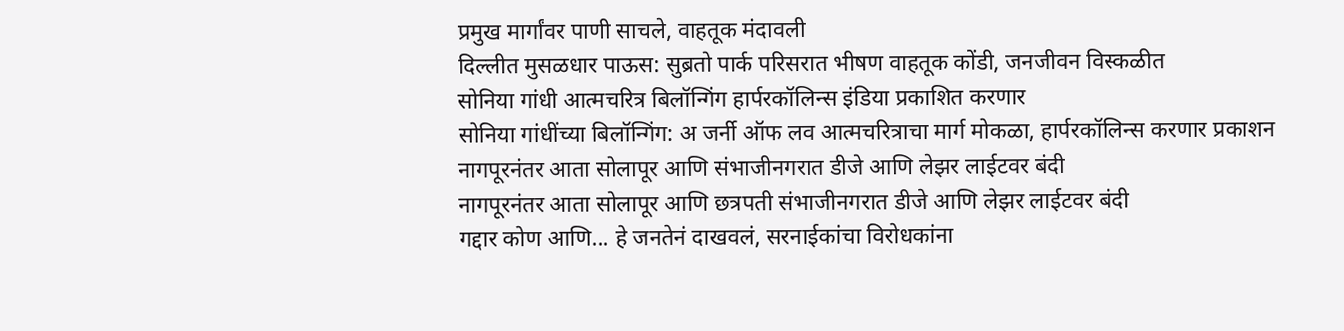प्रमुख मार्गांवर पाणी साचले, वाहतूक मंदावली
दिल्लीत मुसळधार पाऊस: सुब्रतो पार्क परिसरात भीषण वाहतूक कोंडी, जनजीवन विस्कळीत
सोनिया गांधी आत्मचरित्र बिलॉन्गिंग हार्परकॉलिन्स इंडिया प्रकाशित करणार
सोनिया गांधींच्या बिलॉन्गिंग: अ जर्नी ऑफ लव आत्मचरित्राचा मार्ग मोकळा, हार्परकॉलिन्स करणार प्रकाशन
नागपूरनंतर आता सोलापूर आणि संभाजीनगरात डीजे आणि लेझर लाईटवर बंदी
नागपूरनंतर आता सोलापूर आणि छत्रपती संभाजीनगरात डीजे आणि लेझर लाईटवर बंदी
गद्दार कोण आणि... हे जनतेनं दाखवलं, सरनाईकांचा विरोधकांना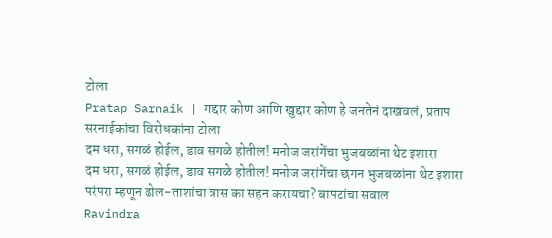टोला
Pratap Sarnaik | गद्दार कोण आणि खुद्दार कोण हे जनतेनं दाखवलं, प्रताप सरनाईकांचा विरोधकांना टोला
दम धरा, सगळं होईल, डाव सगळे होतील! मनोज जरांगेंचा भुजबळांना थेट इशारा
दम धरा, सगळं होईल, डाव सगळे होतील! मनोज जरांगेंचा छगन भुजबळांना थेट इशारा
परंपरा म्हणून ढोल-ताशांचा त्रास का सहन करायचा? बापटांचा सवाल
Ravindra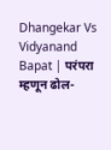Dhangekar Vs Vidyanand Bapat | परंपरा म्हणून ढोल-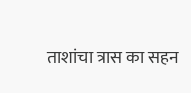ताशांचा त्रास का सहन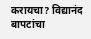करायचा? विद्यानंद बापटांचा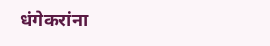धंगेकरांना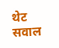थेट सवाल